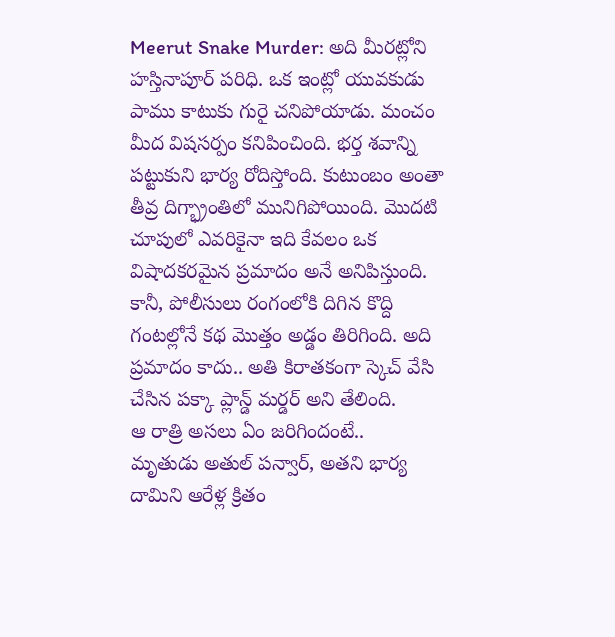Meerut Snake Murder: అది మీరట్లోని హస్తినాపూర్ పరిధి. ఒక ఇంట్లో యువకుడు పాము కాటుకు గురై చనిపోయాడు. మంచం మీద విషసర్పం కనిపించింది. భర్త శవాన్ని పట్టుకుని భార్య రోదిస్తోంది. కుటుంబం అంతా తీవ్ర దిగ్భ్రాంతిలో మునిగిపోయింది. మొదటి చూపులో ఎవరికైనా ఇది కేవలం ఒక విషాదకరమైన ప్రమాదం అనే అనిపిస్తుంది. కానీ, పోలీసులు రంగంలోకి దిగిన కొద్ది గంటల్లోనే కథ మొత్తం అడ్డం తిరిగింది. అది ప్రమాదం కాదు.. అతి కిరాతకంగా స్కెచ్ వేసి చేసిన పక్కా ప్లాన్డ్ మర్డర్ అని తేలింది.
ఆ రాత్రి అసలు ఏం జరిగిందంటే..
మృతుడు అతుల్ పన్వార్, అతని భార్య దామిని ఆరేళ్ల క్రితం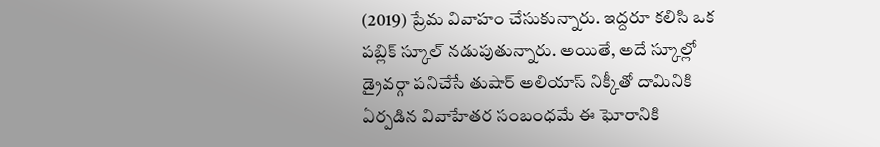(2019) ప్రేమ వివాహం చేసుకున్నారు. ఇద్దరూ కలిసి ఒక పబ్లిక్ స్కూల్ నడుపుతున్నారు. అయితే, అదే స్కూల్లో డ్రైవర్గా పనిచేసే తుషార్ అలియాస్ నిక్కీతో దామినికి ఏర్పడిన వివాహేతర సంబంధమే ఈ ఘోరానికి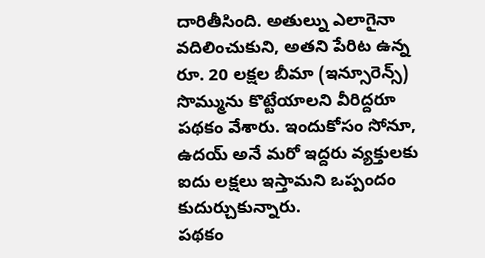దారితీసింది. అతుల్ను ఎలాగైనా వదిలించుకుని, అతని పేరిట ఉన్న రూ. 20 లక్షల బీమా (ఇన్సూరెన్స్) సొమ్మును కొట్టేయాలని వీరిద్దరూ పథకం వేశారు. ఇందుకోసం సోనూ, ఉదయ్ అనే మరో ఇద్దరు వ్యక్తులకు ఐదు లక్షలు ఇస్తామని ఒప్పందం కుదుర్చుకున్నారు.
పథకం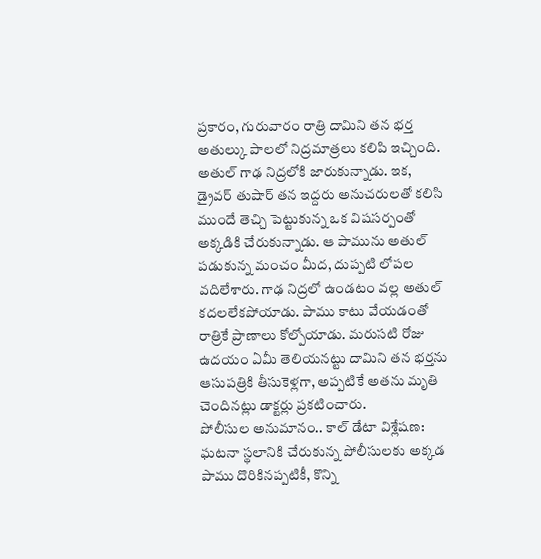ప్రకారం, గురువారం రాత్రి దామిని తన భర్త అతుల్కు పాలలో నిద్రమాత్రలు కలిపి ఇచ్చింది. అతుల్ గాఢ నిద్రలోకి జారుకున్నాడు. ఇక, డ్రైవర్ తుషార్ తన ఇద్దరు అనుచరులతో కలిసి ముందే తెచ్చి పెట్టుకున్న ఒక విషసర్పంతో అక్కడికి చేరుకున్నాడు. ఆ పామును అతుల్ పడుకున్న మంచం మీద, దుప్పటి లోపల వదిలేశారు. గాఢ నిద్రలో ఉండటం వల్ల అతుల్ కదలలేకపోయాడు. పాము కాటు వేయడంతో రాత్రికే ప్రాణాలు కోల్పోయాడు. మరుసటి రోజు ఉదయం ఏమీ తెలియనట్టు దామిని తన భర్తను ఆసుపత్రికి తీసుకెళ్లగా, అప్పటికే అతను మృతి చెందినట్లు డాక్టర్లు ప్రకటించారు.
పోలీసుల అనుమానం.. కాల్ డేటా విశ్లేషణ:
ఘటనా స్థలానికి చేరుకున్న పోలీసులకు అక్కడ పాము దొరికినప్పటికీ, కొన్ని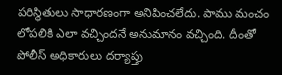పరిస్థితులు సాధారణంగా అనిపించలేదు. పాము మంచం లోపలికి ఎలా వచ్చిందనే అనుమానం వచ్చింది. దీంతో పోలీస్ అధికారులు దర్యాప్తు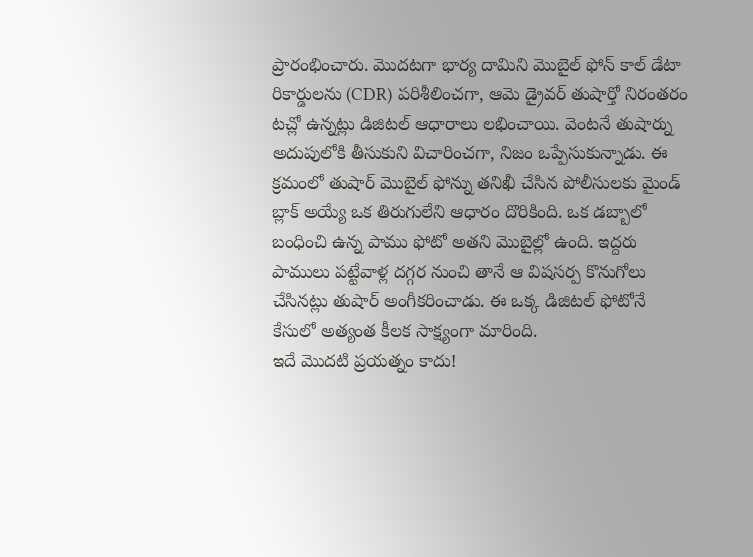ప్రారంభించారు. మొదటగా భార్య దామిని మొబైల్ ఫోన్ కాల్ డేటా రికార్డులను (CDR) పరిశీలించగా, ఆమె డ్రైవర్ తుషార్తో నిరంతరం టచ్లో ఉన్నట్లు డిజిటల్ ఆధారాలు లభించాయి. వెంటనే తుషార్ను అదుపులోకి తీసుకుని విచారించగా, నిజం ఒప్పేసుకున్నాడు. ఈ క్రమంలో తుషార్ మొబైల్ ఫోన్ను తనిఖీ చేసిన పోలీసులకు మైండ్ బ్లాక్ అయ్యే ఒక తిరుగులేని ఆధారం దొరికింది. ఒక డబ్బాలో బంధించి ఉన్న పాము ఫోటో అతని మొబైల్లో ఉంది. ఇద్దరు పాములు పట్టేవాళ్ల దగ్గర నుంచి తానే ఆ విషసర్ప కొనుగోలు చేసినట్లు తుషార్ అంగీకరించాడు. ఈ ఒక్క డిజిటల్ ఫోటోనే కేసులో అత్యంత కీలక సాక్ష్యంగా మారింది.
ఇదే మొదటి ప్రయత్నం కాదు!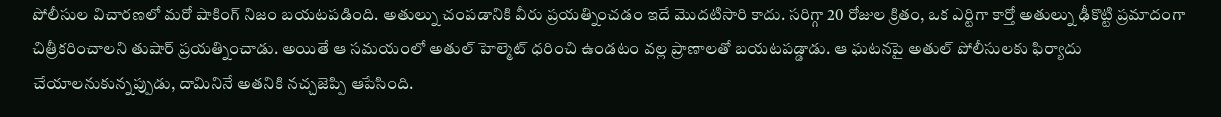పోలీసుల విచారణలో మరో షాకింగ్ నిజం బయటపడింది. అతుల్ను చంపడానికి వీరు ప్రయత్నించడం ఇదే మొదటిసారి కాదు. సరిగ్గా 20 రోజుల క్రితం, ఒక ఎర్టిగా కార్తో అతుల్ను ఢీకొట్టి ప్రమాదంగా చిత్రీకరించాలని తుషార్ ప్రయత్నించాడు. అయితే ఆ సమయంలో అతుల్ హెల్మెట్ ధరించి ఉండటం వల్ల ప్రాణాలతో బయటపడ్డాడు. ఆ ఘటనపై అతుల్ పోలీసులకు ఫిర్యాదు చేయాలనుకున్నప్పుడు, దామినినే అతనికి నచ్చజెప్పి ఆపేసింది.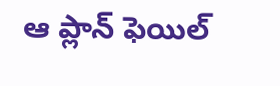ఆ ప్లాన్ ఫెయిల్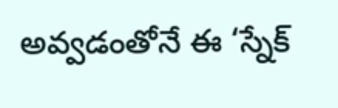అవ్వడంతోనే ఈ ‘స్నేక్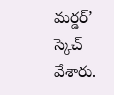మర్డర్’ స్కెచ్ వేశారు.